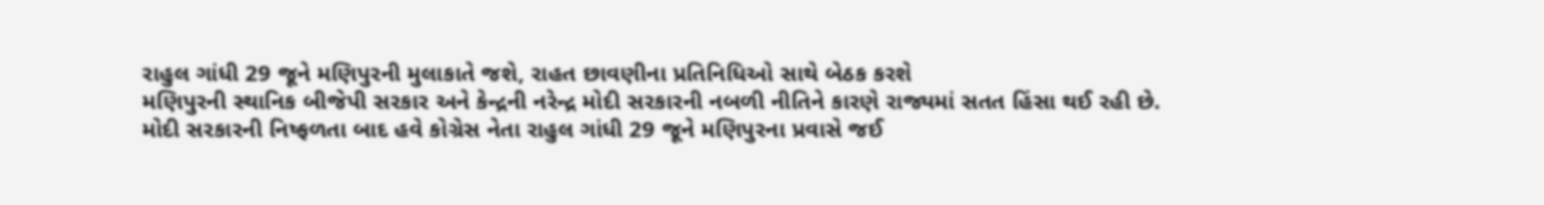રાહુલ ગાંધી 29 જૂને મણિપુરની મુલાકાતે જશે, રાહત છાવણીના પ્રતિનિધિઓ સાથે બેઠક કરશે
મણિપુરની સ્થાનિક બીજેપી સરકાર અને કેન્દ્રની નરેન્દ્ર મોદી સરકારની નબળી નીતિને કારણે રાજ્યમાં સતત હિંસા થઈ રહી છે. મોદી સરકારની નિષ્ફળતા બાદ હવે કોગ્રેસ નેતા રાહુલ ગાંધી 29 જૂને મણિપુરના પ્રવાસે જઈ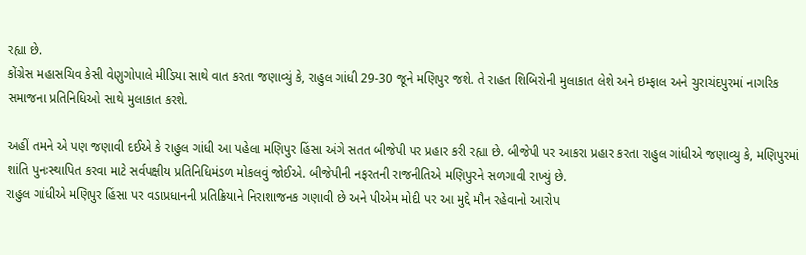રહ્યા છે.
કોંગ્રેસ મહાસચિવ કેસી વેણુગોપાલે મીડિયા સાથે વાત કરતા જણાવ્યું કે, રાહુલ ગાંધી 29-30 જૂને મણિપુર જશે. તે રાહત શિબિરોની મુલાકાત લેશે અને ઇમ્ફાલ અને ચુરાચંદપુરમાં નાગરિક સમાજના પ્રતિનિધિઓ સાથે મુલાકાત કરશે.

અહીં તમને એ પણ જણાવી દઈએ કે રાહુલ ગાંધી આ પહેલા મણિપુર હિંસા અંગે સતત બીજેપી પર પ્રહાર કરી રહ્યા છે. બીજેપી પર આકરા પ્રહાર કરતા રાહુલ ગાંધીએ જણાવ્યુ કે, મણિપુરમાં શાંતિ પુનઃસ્થાપિત કરવા માટે સર્વપક્ષીય પ્રતિનિધિમંડળ મોકલવું જોઈએ. બીજેપીની નફરતની રાજનીતિએ મણિપુરને સળગાવી રાખ્યું છે.
રાહુલ ગાંધીએ મણિપુર હિંસા પર વડાપ્રધાનની પ્રતિક્રિયાને નિરાશાજનક ગણાવી છે અને પીએમ મોદી પર આ મુદ્દે મૌન રહેવાનો આરોપ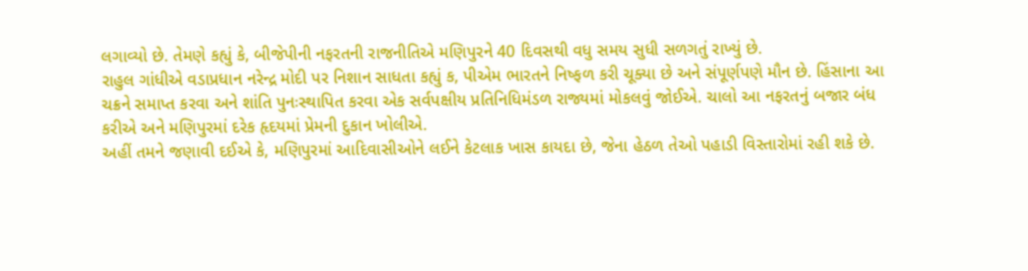લગાવ્યો છે. તેમણે કહ્યું કે, બીજેપીની નફરતની રાજનીતિએ મણિપુરને 40 દિવસથી વધુ સમય સુધી સળગતું રાખ્યું છે.
રાહુલ ગાંધીએ વડાપ્રધાન નરેન્દ્ર મોદી પર નિશાન સાધતા કહ્યું ક, પીએમ ભારતને નિષ્ફળ કરી ચૂક્યા છે અને સંપૂર્ણપણે મૌન છે. હિંસાના આ ચક્રને સમાપ્ત કરવા અને શાંતિ પુનઃસ્થાપિત કરવા એક સર્વપક્ષીય પ્રતિનિધિમંડળ રાજ્યમાં મોકલવું જોઈએ. ચાલો આ નફરતનું બજાર બંધ કરીએ અને મણિપુરમાં દરેક હૃદયમાં પ્રેમની દુકાન ખોલીએ.
અહીં તમને જણાવી દઈએ કે, મણિપુરમાં આદિવાસીઓને લઈને કેટલાક ખાસ કાયદા છે, જેના હેઠળ તેઓ પહાડી વિસ્તારોમાં રહી શકે છે.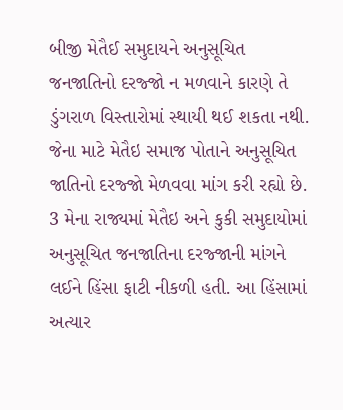બીજી મેતૈઈ સમુદાયને અનુસૂચિત જનજાતિનો દરજ્જો ન મળવાને કારણે તે ડુંગરાળ વિસ્તારોમાં સ્થાયી થઈ શકતા નથી. જેના માટે મેતૈઇ સમાજ પોતાને અનુસૂચિત જાતિનો દરજ્જો મેળવવા માંગ કરી રહ્યો છે.
3 મેના રાજ્યમાં મેતૈઇ અને કુકી સમુદાયોમાં અનુસૂચિત જનજાતિના દરજ્જાની માંગને લઈને હિંસા ફાટી નીકળી હતી. આ હિંસામાં અત્યાર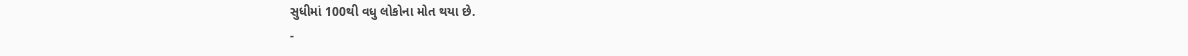સુધીમાં 100થી વધુ લોકોના મોત થયા છે.
-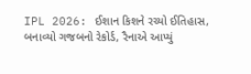IPL 2026: ઈશાન કિશને રચ્યો ઈતિહાસ, બનાવ્યો ગજબનો રેકોર્ડ, રૈનાએ આપ્યું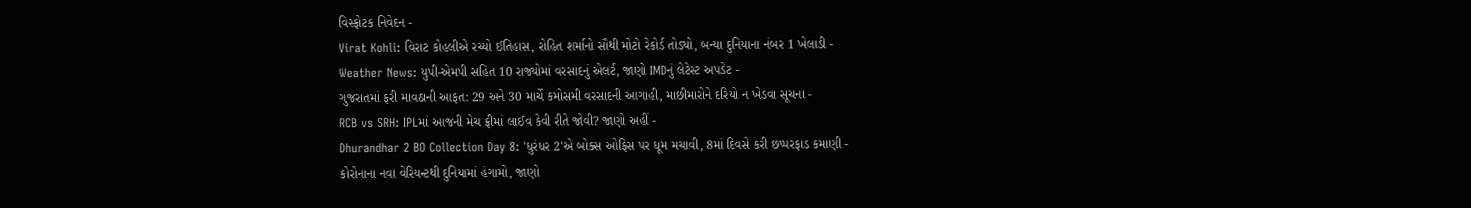વિસ્ફોટક નિવેદન -
Virat Kohli: વિરાટ કોહલીએ રચ્યો ઈતિહાસ, રોહિત શર્માનો સૌથી મોટો રેકોર્ડ તોડ્યો, બન્યા દુનિયાના નંબર 1 ખેલાડી -
Weather News: યુપી-એમપી સહિત 10 રાજ્યોમાં વરસાદનું એલર્ટ, જાણો IMDનું લેટેસ્ટ અપડેટ -
ગુજરાતમાં ફરી માવઠાની આફત: 29 અને 30 માર્ચે કમોસમી વરસાદની આગાહી, માછીમારોને દરિયો ન ખેડવા સૂચના -
RCB vs SRH: IPLમાં આજની મેચ ફ્રીમાં લાઈવ કેવી રીતે જોવી? જાણો અહીં -
Dhurandhar 2 BO Collection Day 8: 'ધુરંધર 2'એ બોક્સ ઓફિસ પર ધૂમ મચાવી, 8માં દિવસે કરી છપ્પરફાડ કમાણી -
કોરોનાના નવા વેરિયન્ટથી દુનિયામાં હંગામો, જાણો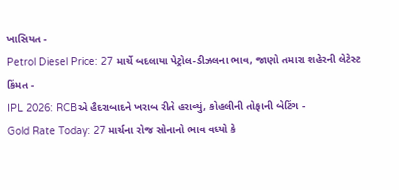ખાસિયત -
Petrol Diesel Price: 27 માર્ચે બદલાયા પેટ્રોલ-ડીઝલના ભાવ, જાણો તમારા શહેરની લેટેસ્ટ કિંમત -
IPL 2026: RCBએ હૈદરાબાદને ખરાબ રીતે હરાવ્યું, કોહલીની તોફાની બેટિંગ -
Gold Rate Today: 27 માર્ચના રોજ સોનાનો ભાવ વધ્યો કે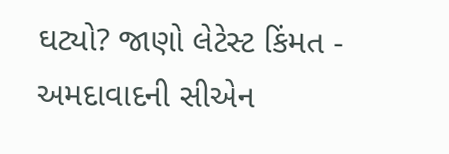ઘટ્યો? જાણો લેટેસ્ટ કિંમત -
અમદાવાદની સીએન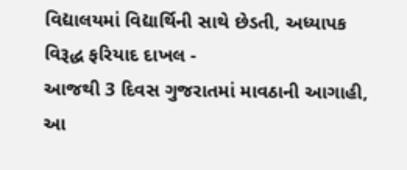વિદ્યાલયમાં વિદ્યાર્થિની સાથે છેડતી, અધ્યાપક વિરૂદ્ધ ફરિયાદ દાખલ -
આજથી 3 દિવસ ગુજરાતમાં માવઠાની આગાહી, આ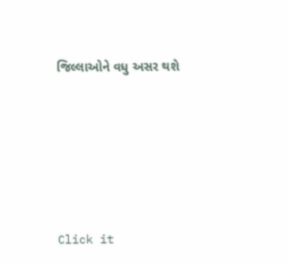જિલ્લાઓને વધુ અસર થશે








Click it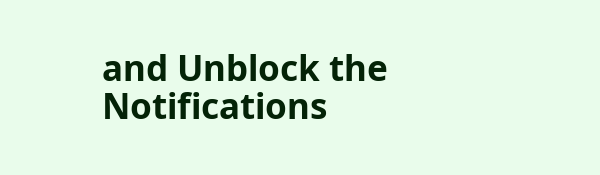and Unblock the Notifications